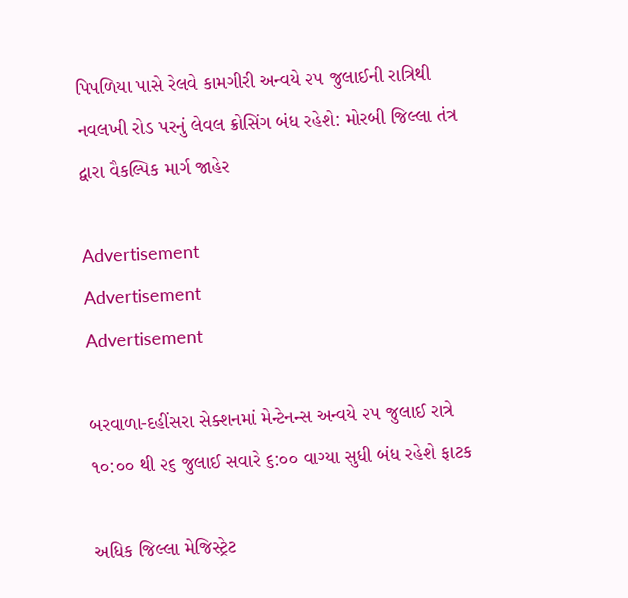પિપળિયા પાસે રેલવે કામગીરી અન્વયે ૨૫ જુલાઈની રાત્રિથી નવલખી રોડ પરનું લેવલ ક્રોસિંગ બંધ રહેશે: મોરબી જિલ્લા તંત્ર દ્વારા વૈકલ્પિક માર્ગ જાહેર

Advertisement
Advertisement
Advertisement

બરવાળા-દહીંસરા સેક્શનમાં મેન્ટેનન્સ અન્વયે ૨૫ જુલાઈ રાત્રે ૧૦:૦૦ થી ૨૬ જુલાઈ સવારે ૬:૦૦ વાગ્યા સુધી બંધ રહેશે ફાટક

અધિક જિલ્લા મેજિસ્ટ્રેટ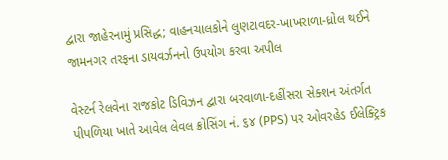દ્વારા જાહેરનામું પ્રસિદ્ધ; વાહનચાલકોને લુણટાવદર-ખાખરાળા-ધ્રોલ થઈને જામનગર તરફના ડાયવર્ઝનનો ઉપયોગ કરવા અપીલ

વેસ્ટર્ન રેલવેના રાજકોટ ડિવિઝન દ્વારા બરવાળા-દહીંસરા સેક્શન અંતર્ગત પીપળિયા ખાતે આવેલ લેવલ ક્રોસિંગ નં. ૬૪ (PPS) પર ઓવરહેડ ઈલેક્ટ્રિક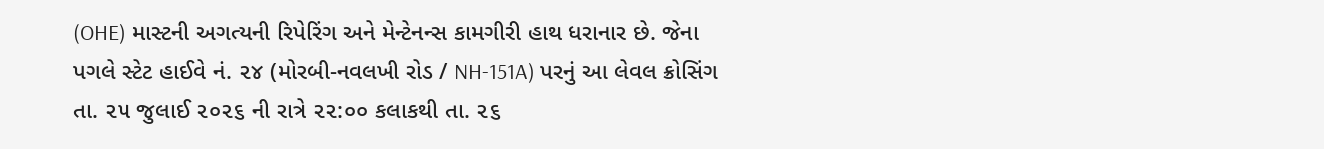(OHE) માસ્ટની અગત્યની રિપેરિંગ અને મેન્ટેનન્સ કામગીરી હાથ ધરાનાર છે. જેના પગલે સ્ટેટ હાઈવે નં. ૨૪ (મોરબી-નવલખી રોડ / NH-151A) પરનું આ લેવલ ક્રોસિંગ તા. ૨૫ જુલાઈ ૨૦૨૬ ની રાત્રે ૨૨:૦૦ કલાકથી તા. ૨૬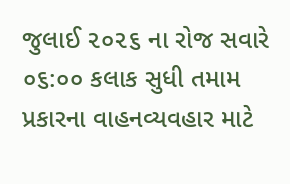જુલાઈ ૨૦૨૬ ના રોજ સવારે ૦૬:૦૦ કલાક સુધી તમામ પ્રકારના વાહનવ્યવહાર માટે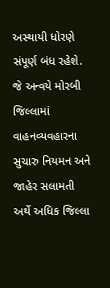અસ્થાયી ધોરણે સંપૂર્ણ બંધ રહેશે. જે અન્વયે મોરબી જિલ્લામાં વાહનવ્યવહારના સુચારુ નિયમન અને જાહેર સલામતી અર્થે અધિક જિલ્લા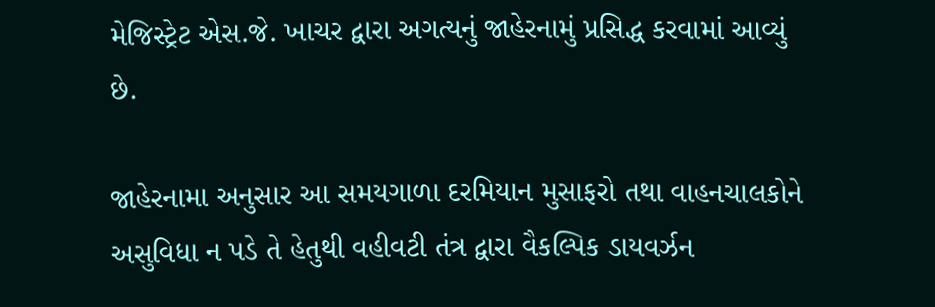મેજિસ્ટ્રેટ એસ.જે. ખાચર દ્વારા અગત્યનું જાહેરનામું પ્રસિદ્ધ કરવામાં આવ્યું છે.

જાહેરનામા અનુસાર આ સમયગાળા દરમિયાન મુસાફરો તથા વાહનચાલકોને અસુવિધા ન પડે તે હેતુથી વહીવટી તંત્ર દ્વારા વૈકલ્પિક ડાયવર્ઝન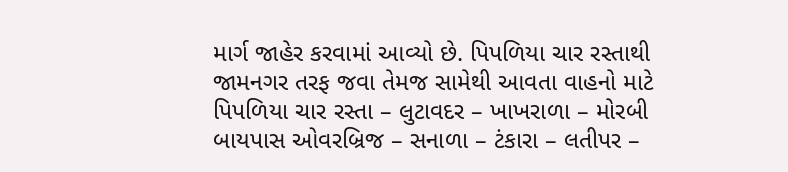માર્ગ જાહેર કરવામાં આવ્યો છે. પિપળિયા ચાર રસ્તાથી જામનગર તરફ જવા તેમજ સામેથી આવતા વાહનો માટે પિપળિયા ચાર રસ્તા – લુટાવદર – ખાખરાળા – મોરબી બાયપાસ ઓવરબ્રિજ – સનાળા – ટંકારા – લતીપર –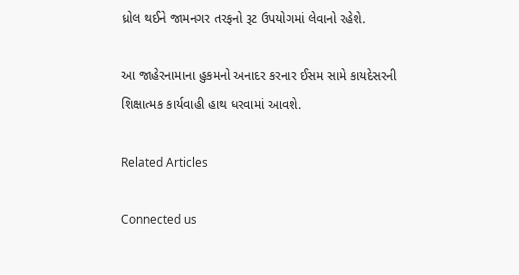ધ્રોલ થઈને જામનગર તરફનો રૂટ ઉપયોગમાં લેવાનો રહેશે.

આ જાહેરનામાના હુકમનો અનાદર કરનાર ઈસમ સામે કાયદેસરની શિક્ષાત્મક કાર્યવાહી હાથ ધરવામાં આવશે.

Related Articles

Connected us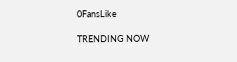0FansLike

TRENDING NOW